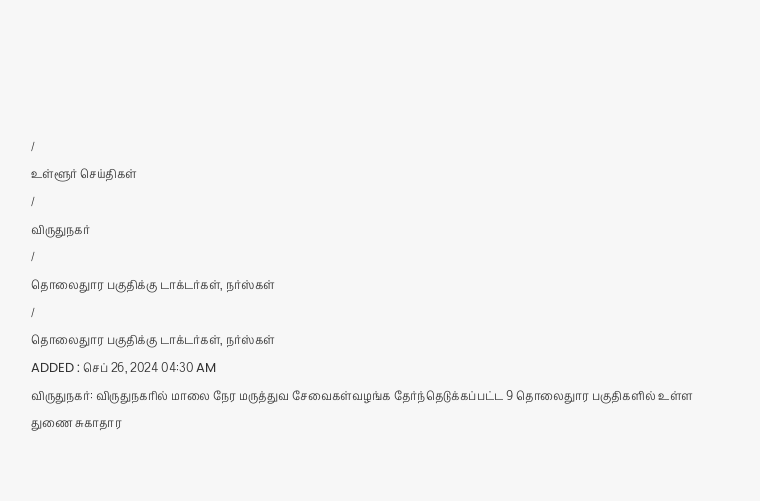/
உள்ளூர் செய்திகள்
/
விருதுநகர்
/
தொலைதுார பகுதிக்கு டாக்டர்கள், நர்ஸ்கள்
/
தொலைதுார பகுதிக்கு டாக்டர்கள், நர்ஸ்கள்
ADDED : செப் 26, 2024 04:30 AM
விருதுநகர்: விருதுநகரில் மாலை நேர மருத்துவ சேவைகள்வழங்க தேர்ந்தெடுக்கப்பட்ட 9 தொலைதுார பகுதிகளில் உள்ள துணை சுகாதார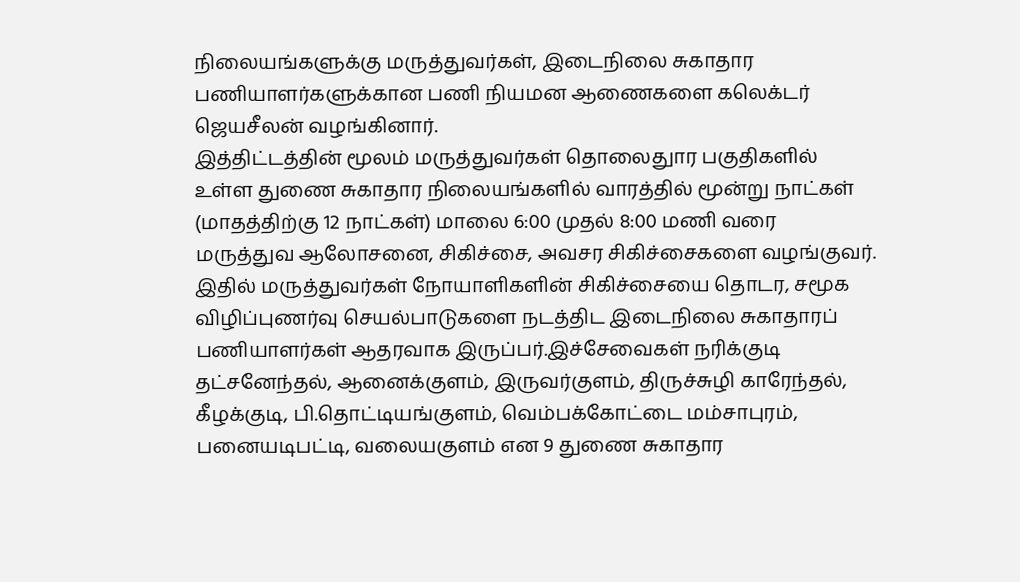நிலையங்களுக்கு மருத்துவர்கள், இடைநிலை சுகாதார பணியாளர்களுக்கான பணி நியமன ஆணைகளை கலெக்டர் ஜெயசீலன் வழங்கினார்.
இத்திட்டத்தின் மூலம் மருத்துவர்கள் தொலைதுார பகுதிகளில் உள்ள துணை சுகாதார நிலையங்களில் வாரத்தில் மூன்று நாட்கள் (மாதத்திற்கு 12 நாட்கள்) மாலை 6:00 முதல் 8:00 மணி வரை மருத்துவ ஆலோசனை, சிகிச்சை, அவசர சிகிச்சைகளை வழங்குவர்.
இதில் மருத்துவர்கள் நோயாளிகளின் சிகிச்சையை தொடர, சமூக விழிப்புணர்வு செயல்பாடுகளை நடத்திட இடைநிலை சுகாதாரப் பணியாளர்கள் ஆதரவாக இருப்பர்.இச்சேவைகள் நரிக்குடி தட்சனேந்தல், ஆனைக்குளம், இருவர்குளம், திருச்சுழி காரேந்தல், கீழக்குடி, பி.தொட்டியங்குளம், வெம்பக்கோட்டை மம்சாபுரம், பனையடிபட்டி, வலையகுளம் என 9 துணை சுகாதார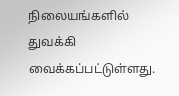நிலையங்களில் துவக்கி வைக்கப்பட்டுள்ளது.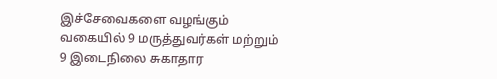இச்சேவைகளை வழங்கும் வகையில் 9 மருத்துவர்கள் மற்றும் 9 இடைநிலை சுகாதார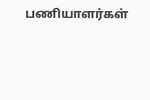பணியாளர்கள்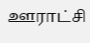ஊராட்சி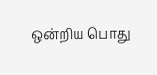ஒன்றிய பொது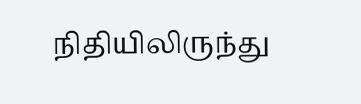நிதியிலிருந்து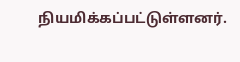நியமிக்கப்பட்டுள்ளனர்.